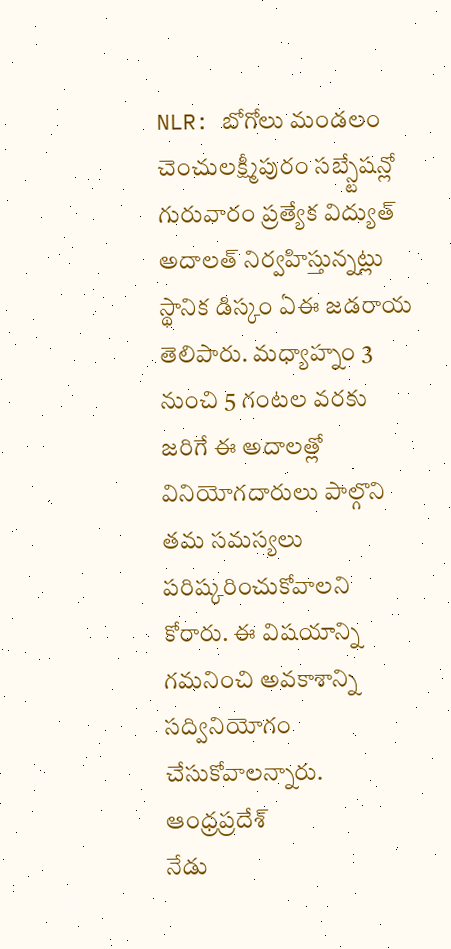NLR: బోగోలు మండలం చెంచులక్ష్మీపురం సబ్స్టేషన్లో గురువారం ప్రత్యేక విద్యుత్ అదాలత్ నిర్వహిస్తున్నట్లు స్థానిక డిస్కం ఏఈ జడరాయ తెలిపారు. మధ్యాహ్నం 3 నుంచి 5 గంటల వరకు జరిగే ఈ అదాలత్లో వినియోగదారులు పాల్గొని తమ సమస్యలు పరిష్కరించుకోవాలని కోరారు. ఈ విషయాన్ని గమనించి అవకాశాన్ని సద్వినియోగం చేసుకోవాలన్నారు.
ఆంధ్రప్రదేశ్
నేడు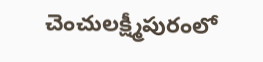చెంచులక్ష్మీపురంలో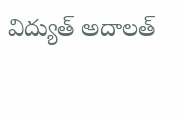విద్యుత్ అదాలత్